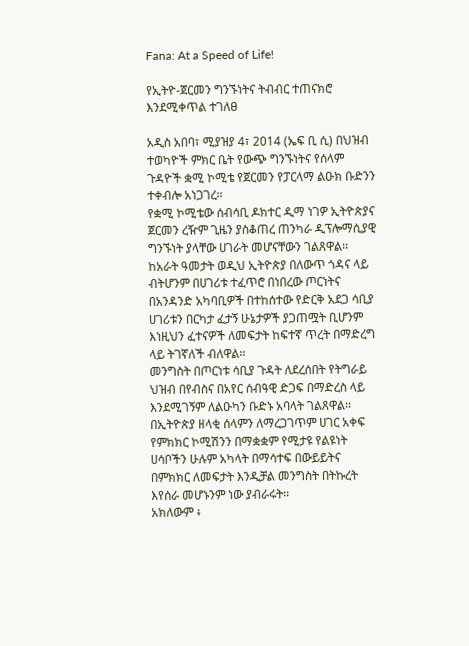Fana: At a Speed of Life!

የኢትዮ-ጀርመን ግንኙነትና ትብብር ተጠናክሮ እንደሚቀጥል ተገለፀ

አዲስ አበባ፣ ሚያዝያ 4፣ 2014 (ኤፍ ቢ ሲ) በህዝብ ተወካዮች ምክር ቤት የውጭ ግንኙነትና የሰላም ጉዳዮች ቋሚ ኮሚቴ የጀርመን የፓርላማ ልዑክ ቡድንን ተቀብሎ አነጋገረ፡፡
የቋሚ ኮሚቴው ሰብሳቢ ዶክተር ዲማ ነገዎ ኢትዮጵያና ጀርመን ረዥም ጊዜን ያስቆጠረ ጠንካራ ዲፕሎማሲያዊ ግንኙነት ያላቸው ሀገራት መሆናቸውን ገልጸዋል፡፡
ከአራት ዓመታት ወዲህ ኢትዮጵያ በለውጥ ጎዳና ላይ ብትሆንም በሀገሪቱ ተፈጥሮ በነበረው ጦርነትና በአንዳንድ አካባቢዎች በተከሰተው የድርቅ አደጋ ሳቢያ ሀገሪቱን በርካታ ፈታኝ ሁኔታዎች ያጋጠሟት ቢሆንም እነዚህን ፈተናዎች ለመፍታት ከፍተኛ ጥረት በማድረግ ላይ ትገኛለች ብለዋል፡፡
መንግስት በጦርነቱ ሳቢያ ጉዳት ለደረሰበት የትግራይ ህዝብ በየብስና በአየር ሰብዓዊ ድጋፍ በማድረስ ላይ እንደሚገኝም ለልዑካን ቡድኑ አባላት ገልጸዋል፡፡
በኢትዮጵያ ዘላቂ ሰላምን ለማረጋገጥም ሀገር አቀፍ የምክክር ኮሚሽንን በማቋቋም የሚታዩ የልዩነት ሀሳቦችን ሁሉም አካላት በማሳተፍ በውይይትና በምክክር ለመፍታት እንዲቻል መንግስት በትኩረት እየሰራ መሆኑንም ነው ያብራሩት፡፡
አክለውም ፥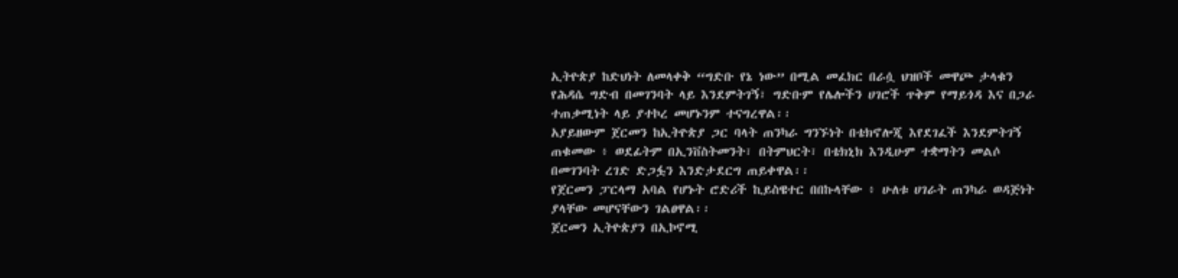ኢትዮጵያ ከድህነት ለመላቀቅ “ግድቡ የኔ ነው” በሚል መፈክር በራሷ ህዝቦች መዋጮ ታላቁን የሕዳሴ ግድብ በመገንባት ላይ እንደምትገኝ፣ ግድቡም የሌሎችን ሀገሮች ጥቅም የማይጎዳ እና በጋራ ተጠቃሚነት ላይ ያተኮረ መሆኑንም ተናግረዋል፡፡
አያይዘውም ጀርመን ከኢትዮጵያ ጋር ባላት ጠንካራ ግንኙነት በቴክኖሎጂ እየደገፈች እንደምትገኝ ጠቁመው ፥ ወደፊትም በኢንቨስትመንት፣ በትምህርት፣ በቴክኒክ እንዲሁም ተቋማትን መልሶ በመገንባት ረገድ ድጋፏን እንድታደርግ ጠይቀዋል፡፡
የጀርመን ፓርላማ አባል የሆኑት ሮድሪች ኪይስዌተር በበኩላቸው ፥ ሁለቱ ሀገራት ጠንካራ ወዳጅነት ያላቸው መሆናቸውን ገልፀዋል፡፡
ጀርመን ኢትዮጵያን በኢኮኖሚ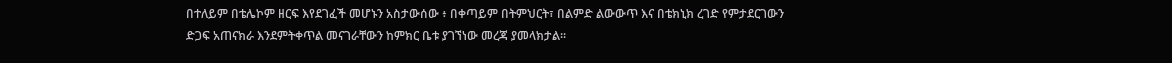በተለይም በቴሌኮም ዘርፍ እየደገፈች መሆኑን አስታውሰው ፥ በቀጣይም በትምህርት፣ በልምድ ልውውጥ እና በቴክኒክ ረገድ የምታደርገውን ድጋፍ አጠናክራ እንደምትቀጥል መናገራቸውን ከምክር ቤቱ ያገኘነው መረጃ ያመላክታል፡፡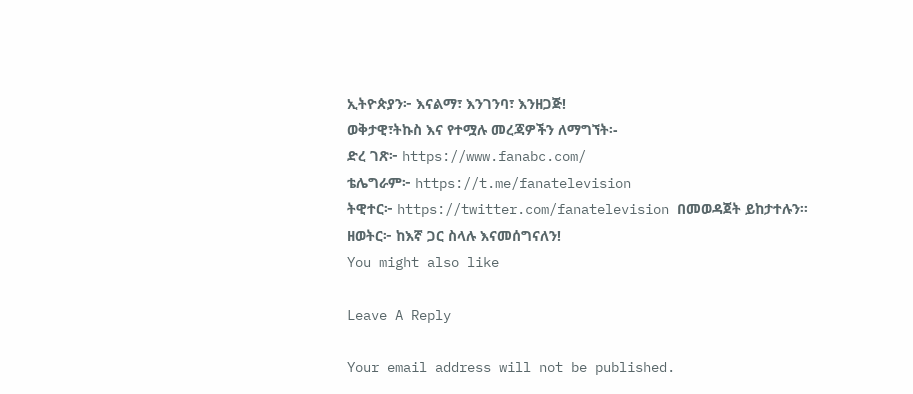ኢትዮጵያን፦ እናልማ፣ እንገንባ፣ እንዘጋጅ!
ወቅታዊ፣ትኩስ እና የተሟሉ መረጃዎችን ለማግኘት፡-
ድረ ገጽ፦ https://www.fanabc.com/
ቴሌግራም፦ https://t.me/fanatelevision
ትዊተር፦ https://twitter.com/fanatelevision በመወዳጀት ይከታተሉን፡፡
ዘወትር፦ ከእኛ ጋር ስላሉ እናመሰግናለን!
You might also like

Leave A Reply

Your email address will not be published.